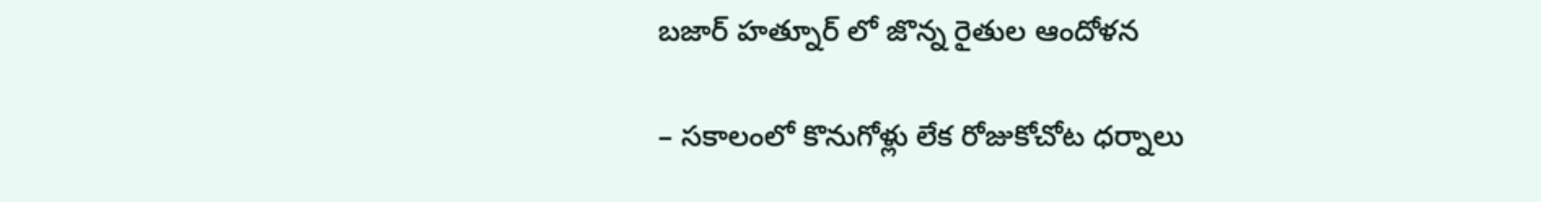బజార్ హత్నూర్ లో జొన్న రైతుల ఆందోళన

– సకాలంలో కొనుగోళ్లు లేక రోజుకోచోట ధర్నాలు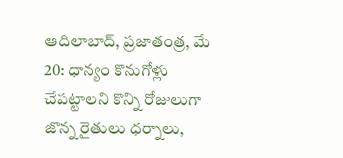ఆదిలాబాద్, ప్రజాతంత్ర, మే 20: ధాన్యం కొనుగోళ్లు చేపట్టాలని కొన్ని రోజులుగా జొన్న రైతులు ధర్నాలు,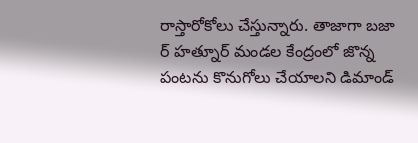రాస్తారోకోలు చేస్తున్నారు. తాజాగా బజా ర్ హత్నూర్ మండల కేంద్రంలో జొన్న పంటను కొనుగోలు చేయాలని డిమాండ్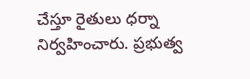చేస్తూ రైతులు ధర్నా నిర్వహించారు. ప్రభుత్వ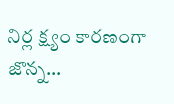నిర్ల క్ష్యం కారణంగా జొన్న…